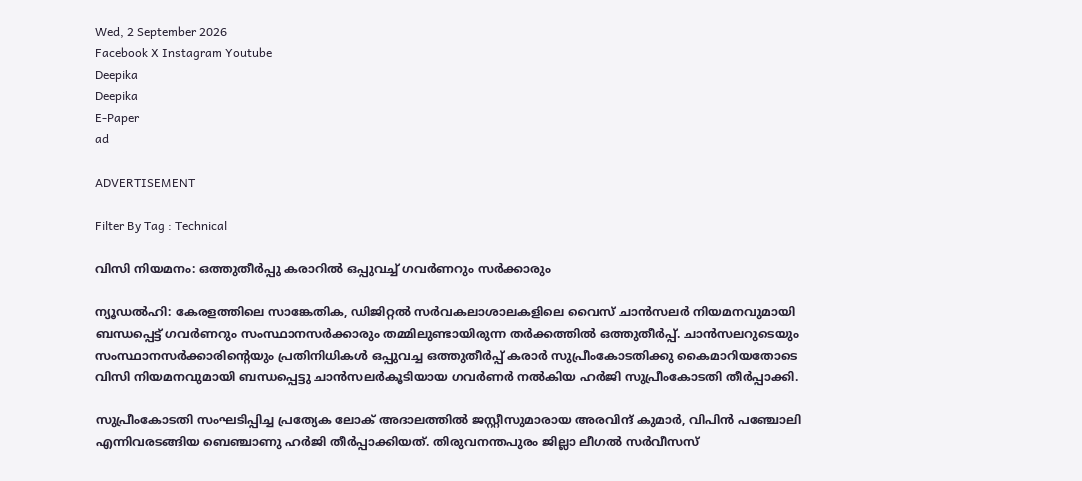Wed, 2 September 2026
Facebook X Instagram Youtube
Deepika
Deepika
E-Paper
ad

ADVERTISEMENT

Filter By Tag : Technical

വിസി നിയമനം: ഒത്തുതീർപ്പു കരാറിൽ ഒപ്പുവച്ച് ഗവർണറും സർക്കാരും

ന്യൂഡൽഹി: കേരളത്തിലെ സാങ്കേതിക, ഡിജിറ്റൽ സർവകലാശാലകളിലെ വൈസ് ചാൻസലർ നിയമനവുമായി ബന്ധപ്പെട്ട് ഗവർണറും സംസ്ഥാനസർക്കാരും തമ്മിലുണ്ടായിരുന്ന തർക്കത്തിൽ ഒത്തുതീർപ്പ്. ചാൻസലറുടെയും സംസ്ഥാനസർക്കാരിന്‍റെയും പ്രതിനിധികൾ ഒപ്പുവച്ച ഒത്തുതീർപ്പ് കരാർ സുപ്രീംകോടതിക്കു കൈമാറിയതോടെ വിസി നിയമനവുമായി ബന്ധപ്പെട്ടു ചാൻസലർകൂടിയായ ഗവർണർ നൽകിയ ഹർജി സുപ്രീംകോടതി തീർപ്പാക്കി.

സുപ്രീംകോടതി സംഘടിപ്പിച്ച പ്രത്യേക ലോക് അദാലത്തിൽ ജസ്റ്റീസുമാരായ അരവിന്ദ് കുമാർ, വിപിൻ പഞ്ചോലി എന്നിവരടങ്ങിയ ബെഞ്ചാണു ഹർജി തീർപ്പാക്കിയത്. തിരുവനന്തപുരം ജില്ലാ ലീഗൽ സർവീസസ്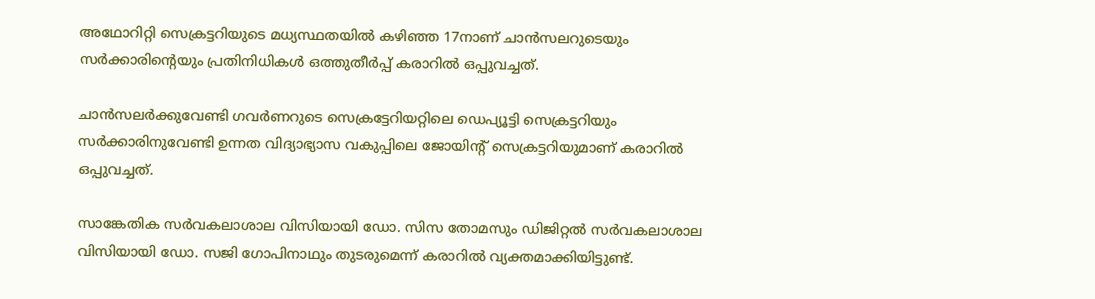അഥോറിറ്റി സെക്രട്ടറിയുടെ മധ്യസ്ഥതയിൽ കഴിഞ്ഞ 17നാണ് ചാൻസലറുടെയും സർക്കാരിന്‍റെയും പ്രതിനിധികൾ ഒത്തുതീർപ്പ് കരാറിൽ ഒപ്പുവച്ചത്.

ചാൻസലർക്കുവേണ്ടി ഗവർണറുടെ സെക്രട്ടേറിയറ്റിലെ ഡെപ്യൂട്ടി സെക്രട്ടറിയും സർക്കാരിനുവേണ്ടി ഉന്നത വിദ്യാഭ്യാസ വകുപ്പിലെ ജോയിന്‍റ് സെക്രട്ടറിയുമാണ് കരാറിൽ ഒപ്പുവച്ചത്.

സാങ്കേതിക സർവകലാശാല വിസിയായി ഡോ. സിസ തോമസും ഡിജിറ്റൽ സർവകലാശാല വിസിയായി ഡോ. സജി ഗോപിനാഥും തുടരുമെന്ന് കരാറിൽ വ്യക്തമാക്കിയിട്ടുണ്ട്.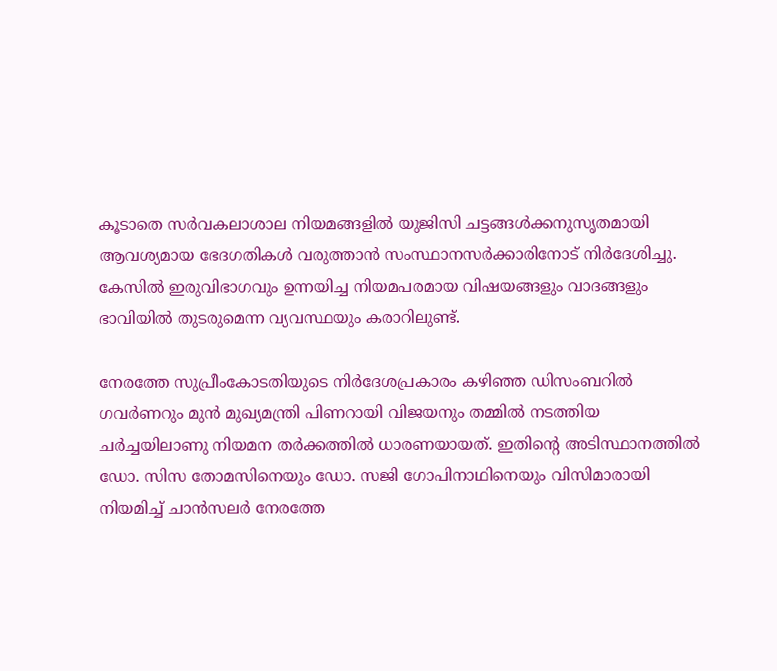കൂടാതെ സർവകലാശാല നിയമങ്ങളിൽ യുജിസി ചട്ടങ്ങൾക്കനുസൃതമായി ആവശ്യമായ ഭേദഗതികൾ വരുത്താൻ സംസ്ഥാനസർക്കാരിനോട് നിർദേശിച്ചു. കേസിൽ ഇരുവിഭാഗവും ഉന്നയിച്ച നിയമപരമായ വിഷയങ്ങളും വാദങ്ങളും ഭാവിയിൽ തുടരുമെന്ന വ്യവസ്ഥയും കരാറിലുണ്ട്.

നേരത്തേ സുപ്രീംകോടതിയുടെ നിർദേശപ്രകാരം കഴിഞ്ഞ ഡിസംബറിൽ ഗവർണറും മുൻ മുഖ്യമന്ത്രി പിണറായി വിജയനും തമ്മിൽ നടത്തിയ ചർച്ചയിലാണു നിയമന തർക്കത്തിൽ ധാരണയായത്. ഇതിന്‍റെ അടിസ്ഥാനത്തിൽ ഡോ. സിസ തോമസിനെയും ഡോ. സജി ഗോപിനാഥിനെയും വിസിമാരായി നിയമിച്ച് ചാൻസലർ നേരത്തേ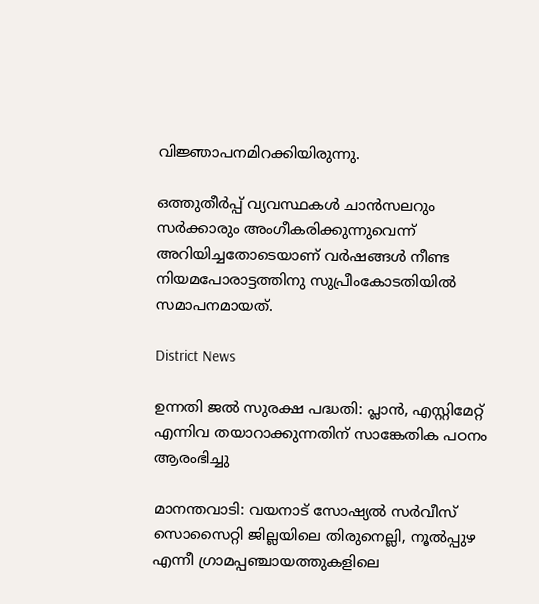വിജ്ഞാപനമിറക്കിയിരുന്നു.

ഒത്തുതീർപ്പ് വ്യവസ്ഥകൾ ചാൻസലറും സർക്കാരും അംഗീകരിക്കുന്നുവെന്ന് അറിയിച്ചതോടെയാണ് വർഷങ്ങൾ നീണ്ട നിയമപോരാട്ടത്തിനു സുപ്രീംകോടതിയിൽ സമാപനമായത്.

District News

ഉന്നതി ജൽ സുരക്ഷ പദ്ധതി: പ്ലാൻ, എസ്റ്റിമേറ്റ് എന്നിവ തയാറാക്കുന്നതിന് സാങ്കേതിക പഠനം ആരംഭിച്ചു

മാനന്തവാടി: വയനാട് സോഷ്യൽ സർവീസ് സൊസൈറ്റി ജില്ലയിലെ തിരുനെല്ലി, നൂൽപ്പുഴ എന്നീ ഗ്രാമപ്പഞ്ചായത്തുകളിലെ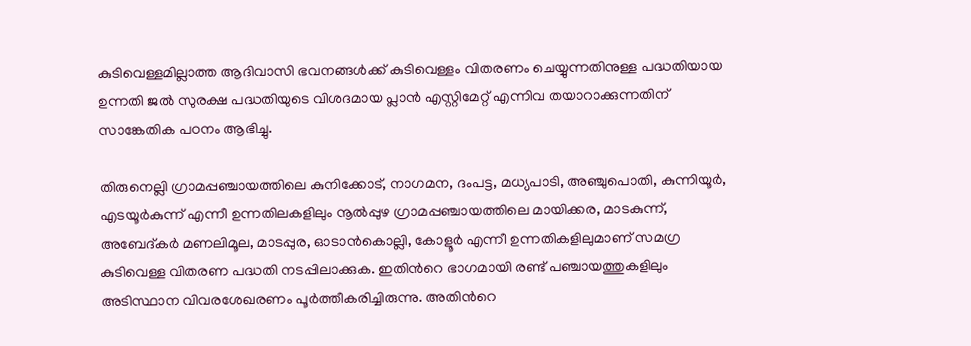കുടിവെള്ളമില്ലാത്ത ആദിവാസി ഭവനങ്ങൾക്ക് കുടിവെള്ളം വിതരണം ചെയ്യുന്നതിനുള്ള പദ്ധതിയായ ഉന്നതി ജൽ സുരക്ഷ പദ്ധതിയുടെ വിശദമായ പ്ലാൻ എസ്റ്റിമേറ്റ് എന്നിവ തയാറാക്കുന്നതിന് സാങ്കേതിക പഠനം ആഭിച്ചു.

തിരുനെല്ലി ഗ്രാമപ്പഞ്ചായത്തിലെ കുനിക്കോട്, നാഗമന, ദംപട്ട, മധ്യപാടി, അഞ്ചുപൊതി, കുന്നിയൂർ, എടയൂർകുന്ന് എന്നീ ഉന്നതിലകളിലും നൂൽപ്പുഴ ഗ്രാമപ്പഞ്ചായത്തിലെ മായിക്കര, മാടകുന്ന്, അബേദ്കർ മണലിമൂല, മാടപ്പുര, ഓടാൻകൊല്ലി, കോളൂർ എന്നീ ഉന്നതികളിലുമാണ് സമഗ്ര കുടിവെള്ള വിതരണ പദ്ധതി നടപ്പിലാക്കുക. ഇതിന്‍റെ ഭാഗമായി രണ്ട് പഞ്ചായത്തുകളിലും അടിസ്ഥാന വിവരശേഖരണം പൂർത്തീകരിച്ചിരുന്നു. അതിന്‍റെ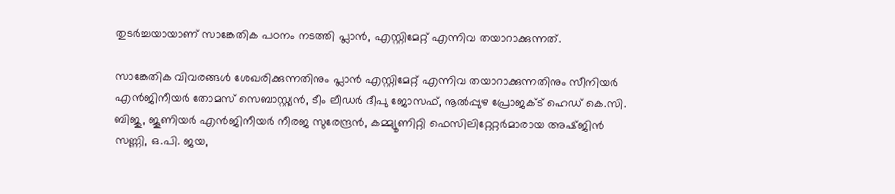തുടർച്ചയായാണ് സാങ്കേതിക പഠനം നടത്തി പ്ലാൻ, എസ്റ്റിമേറ്റ് എന്നിവ തയാറാക്കുന്നത്.

സാങ്കേതിക വിവരങ്ങൾ ശേഖരിക്കുന്നതിനും പ്ലാൻ എസ്റ്റിമേറ്റ് എന്നിവ തയാറാക്കുന്നതിനും സീനിയർ എൻജിനീയർ തോമസ് സെബാസ്റ്റ്യൻ, ടീം ലീഡർ ദീപു ജോസഫ്, നൂൽപ്പുഴ പ്രോജക്ട് ഹെഡ് കെ.സി. ബിജു, ജൂണിയർ എൻജിനീയർ നീരജ സുരേന്ദ്രൻ, കമ്മ്യൂണിറ്റി ഫെസിലിറ്റേറ്റർമാരായ അഷ്ജിൻ സണ്ണി, ഒ.പി. ജയ,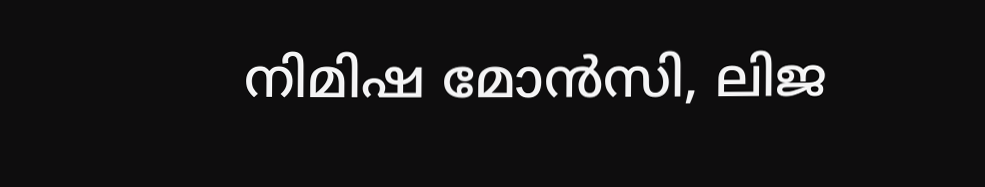നിമിഷ മോൻസി, ലിജ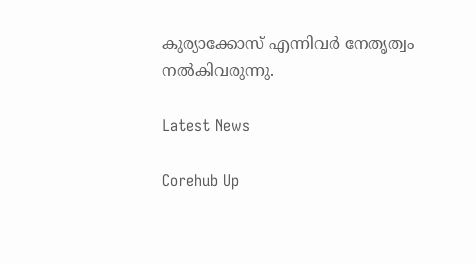കുര്യാക്കോസ് എന്നിവർ നേതൃത്വം നൽകിവരുന്നു.

Latest News

Corehub Up